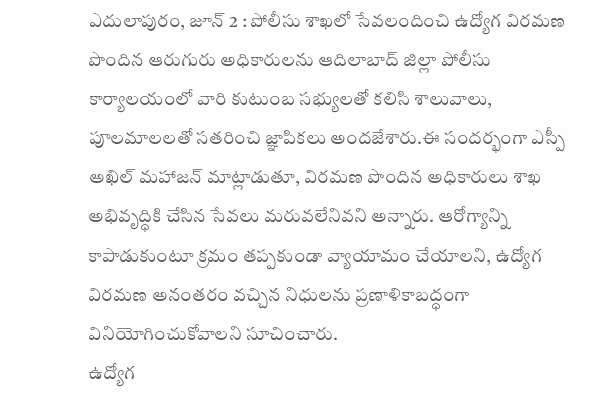ఎదులాపురం, జూన్ 2 : పోలీసు శాఖలో సేవలందించి ఉద్యోగ విరమణ పొందిన ఆరుగురు అధికారులను ఆదిలాబాద్ జిల్లా పోలీసు కార్యాలయంలో వారి కుటుంబ సభ్యులతో కలిసి శాలువాలు, పూలమాలలతో సతరించి జ్ఞాపికలు అందజేశారు.ఈ సందర్భంగా ఎస్పీ అఖిల్ మహాజన్ మాట్లాడుతూ, విరమణ పొందిన అధికారులు శాఖ అభివృద్ధికి చేసిన సేవలు మరువలేనివని అన్నారు. ఆరోగ్యాన్ని కాపాడుకుంటూ క్రమం తప్పకుండా వ్యాయామం చేయాలని, ఉద్యోగ విరమణ అనంతరం వచ్చిన నిధులను ప్రణాళికాబద్ధంగా వినియోగించుకోవాలని సూచించారు.
ఉద్యోగ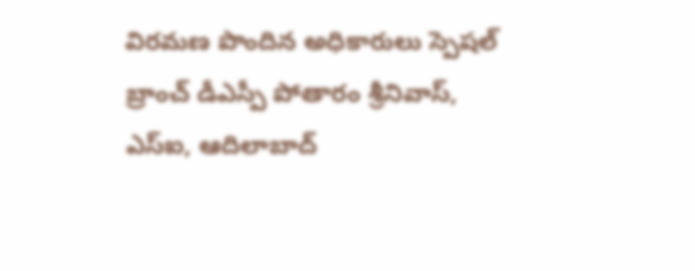విరమణ పొందిన అధికారులు స్పెషల్ బ్రాంచ్ డీఎస్పీ పోతారం శ్రీనివాస్, ఎస్ఐ, ఆదిలాబాద్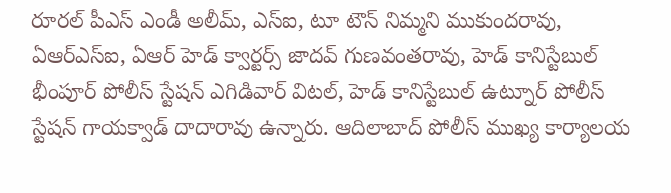రూరల్ పీఎస్ ఎండీ అలీమ్, ఎస్ఐ, టూ టౌన్ నిమ్మని ముకుందరావు, ఏఆర్ఎస్ఐ, ఏఆర్ హెడ్ క్వార్టర్స్ జాదవ్ గుణవంతరావు, హెడ్ కానిస్టేబుల్ భీంపూర్ పోలీస్ స్టేషన్ ఎగిడివార్ విటల్, హెడ్ కానిస్టేబుల్ ఉట్నూర్ పోలీస్ స్టేషన్ గాయక్వాడ్ దాదారావు ఉన్నారు. ఆదిలాబాద్ పోలీస్ ముఖ్య కార్యాలయ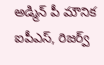అడ్మిన్ పీ మౌనిక ఐపీఎస్, రిజర్వ్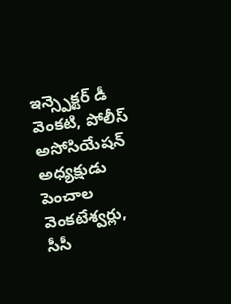ఇన్స్పెక్టర్ డీ వెంకటి, పోలీస్ అసోసియేషన్ అధ్యక్షుడు పెంచాల వెంకటేశ్వర్లు, సీసీ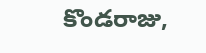కొండరాజు,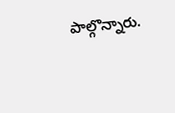పాల్గొన్నారు.